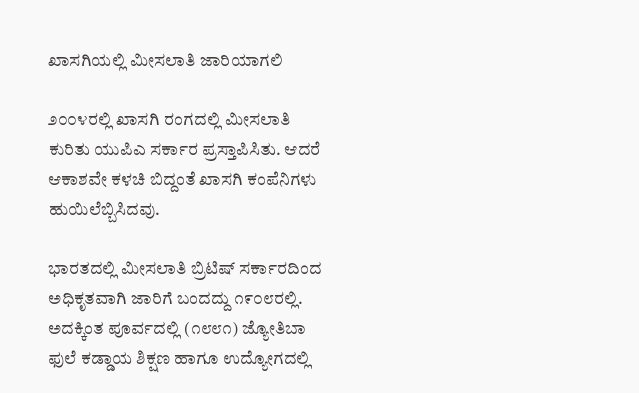ಖಾಸಗಿಯಲ್ಲಿ ಮೀಸಲಾತಿ ಜಾರಿಯಾಗಲಿ

೨೦೦೪ರಲ್ಲಿ ಖಾಸಗಿ ರಂಗದಲ್ಲಿ ಮೀಸಲಾತಿ ಕುರಿತು ಯುಪಿಎ ಸರ್ಕಾರ ಪ್ರಸ್ತಾಪಿಸಿತು. ಆದರೆ ಆಕಾಶವೇ ಕಳಚಿ ಬಿದ್ದಂತೆ ಖಾಸಗಿ ಕಂಪೆನಿಗಳು ಹುಯಿಲೆಬ್ಬಿಸಿದವು.

ಭಾರತದಲ್ಲಿ ಮೀಸಲಾತಿ ಬ್ರಿಟಿಷ್ ಸರ್ಕಾರದಿಂದ ಅಧಿಕೃತವಾಗಿ ಜಾರಿಗೆ ಬಂದದ್ದು ೧೯೦೮ರಲ್ಲಿ. ಅದಕ್ಕಿಂತ ಪೂರ್ವದಲ್ಲಿ (೧೮೮೧) ಜ್ಯೋತಿಬಾ ಫುಲೆ ಕಡ್ಡಾಯ ಶಿಕ್ಷಣ ಹಾಗೂ ಉದ್ಯೋಗದಲ್ಲಿ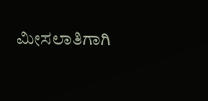ಮೀಸಲಾತಿಗಾಗಿ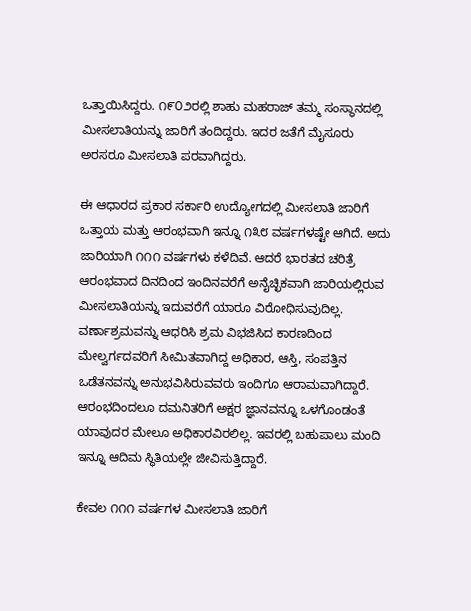ಒತ್ತಾಯಿಸಿದ್ದರು. ೧೯೦೨ರಲ್ಲಿ ಶಾಹು ಮಹರಾಜ್ ತಮ್ಮ ಸಂಸ್ಥಾನದಲ್ಲಿ ಮೀಸಲಾತಿಯನ್ನು ಜಾರಿಗೆ ತಂದಿದ್ದರು. ಇದರ ಜತೆಗೆ ಮೈಸೂರು ಅರಸರೂ ಮೀಸಲಾತಿ ಪರವಾಗಿದ್ದರು.

ಈ ಆಧಾರದ ಪ್ರಕಾರ ಸರ್ಕಾರಿ ಉದ್ಯೋಗದಲ್ಲಿ ಮೀಸಲಾತಿ ಜಾರಿಗೆ ಒತ್ತಾಯ ಮತ್ತು ಆರಂಭವಾಗಿ ಇನ್ನೂ ೧೩೮ ವರ್ಷಗಳಷ್ಟೇ ಆಗಿದೆ. ಅದು ಜಾರಿಯಾಗಿ ೧೧೧ ವರ್ಷಗಳು ಕಳೆದಿವೆ. ಆದರೆ ಭಾರತದ ಚರಿತ್ರೆ ಆರಂಭವಾದ ದಿನದಿಂದ ಇಂದಿನವರೆಗೆ ಅನೈಚ್ಛಿಕವಾಗಿ ಜಾರಿಯಲ್ಲಿರುವ ಮೀಸಲಾತಿಯನ್ನು ಇದುವರೆಗೆ ಯಾರೂ ವಿರೋಧಿಸುವುದಿಲ್ಲ. ವರ್ಣಾಶ್ರಮವನ್ನು ಆಧರಿಸಿ ಶ್ರಮ ವಿಭಜಿಸಿದ ಕಾರಣದಿಂದ ಮೇಲ್ವರ್ಗದವರಿಗೆ ಸೀಮಿತವಾಗಿದ್ದ ಅಧಿಕಾರ, ಆಸ್ತಿ, ಸಂಪತ್ತಿನ ಒಡೆತನವನ್ನು ಅನುಭವಿಸಿರುವವರು ಇಂದಿಗೂ ಆರಾಮವಾಗಿದ್ದಾರೆ. ಆರಂಭದಿಂದಲೂ ದಮನಿತರಿಗೆ ಅಕ್ಷರ ಜ್ಞಾನವನ್ನೂ ಒಳಗೊಂಡಂತೆ ಯಾವುದರ ಮೇಲೂ ಅಧಿಕಾರವಿರಲಿಲ್ಲ. ಇವರಲ್ಲಿ ಬಹುಪಾಲು ಮಂದಿ ಇನ್ನೂ ಆದಿಮ ಸ್ಥಿತಿಯಲ್ಲೇ ಜೀವಿಸುತ್ತಿದ್ದಾರೆ.

ಕೇವಲ ೧೧೧ ವರ್ಷಗಳ ಮೀಸಲಾತಿ ಜಾರಿಗೆ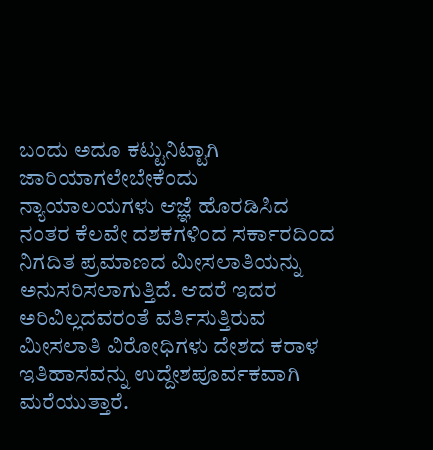ಬಂದು ಅದೂ ಕಟ್ಟುನಿಟ್ಟಾಗಿ ಜಾರಿಯಾಗಲೇಬೇಕೆಂದು ನ್ಯಾಯಾಲಯಗಳು ಆಜ್ಞೆ ಹೊರಡಿಸಿದ ನಂತರ ಕೆಲವೇ ದಶಕಗಳಿಂದ ಸರ್ಕಾರದಿಂದ ನಿಗದಿತ ಪ್ರಮಾಣದ ಮೀಸಲಾತಿಯನ್ನು ಅನುಸರಿಸಲಾಗುತ್ತಿದೆ. ಆದರೆ ಇದರ ಅರಿವಿಲ್ಲದವರಂತೆ ವರ್ತಿಸುತ್ತಿರುವ ಮೀಸಲಾತಿ ವಿರೋಧಿಗಳು ದೇಶದ ಕರಾಳ ಇತಿಹಾಸವನ್ನು ಉದ್ದೇಶಪೂರ್ವಕವಾಗಿ ಮರೆಯುತ್ತಾರೆ.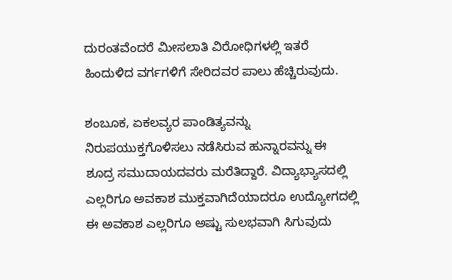ದುರಂತವೆಂದರೆ ಮೀಸಲಾತಿ ವಿರೋಧಿಗಳಲ್ಲಿ ಇತರೆ ಹಿಂದುಳಿದ ವರ್ಗಗಳಿಗೆ ಸೇರಿದವರ ಪಾಲು ಹೆಚ್ಚಿರುವುದು.

ಶಂಬೂಕ, ಏಕಲವ್ಯರ ಪಾಂಡಿತ್ಯವನ್ನು ನಿರುಪಯುಕ್ತಗೊಳಿಸಲು ನಡೆಸಿರುವ ಹುನ್ನಾರವನ್ನು ಈ ಶೂದ್ರ ಸಮುದಾಯದವರು ಮರೆತಿದ್ದಾರೆ. ವಿದ್ಯಾಭ್ಯಾಸದಲ್ಲಿ ಎಲ್ಲರಿಗೂ ಅವಕಾಶ ಮುಕ್ತವಾಗಿದೆಯಾದರೂ ಉದ್ಯೋಗದಲ್ಲಿ ಈ ಅವಕಾಶ ಎಲ್ಲರಿಗೂ ಅಷ್ಟು ಸುಲಭವಾಗಿ ಸಿಗುವುದು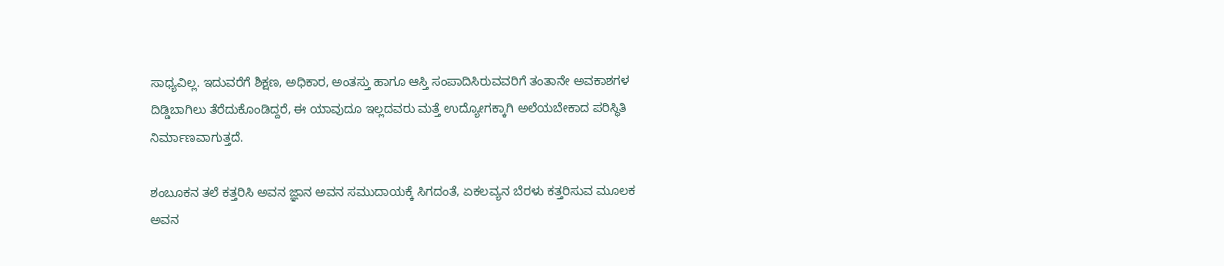ಸಾಧ್ಯವಿಲ್ಲ. ಇದುವರೆಗೆ ಶಿಕ್ಷಣ, ಅಧಿಕಾರ, ಅಂತಸ್ತು ಹಾಗೂ ಆಸ್ತಿ ಸಂಪಾದಿಸಿರುವವರಿಗೆ ತಂತಾನೇ ಅವಕಾಶಗಳ ದಿಡ್ಡಿಬಾಗಿಲು ತೆರೆದುಕೊಂಡಿದ್ದರೆ, ಈ ಯಾವುದೂ ಇಲ್ಲದವರು ಮತ್ತೆ ಉದ್ಯೋಗಕ್ಕಾಗಿ ಅಲೆಯಬೇಕಾದ ಪರಿಸ್ಥಿತಿ ನಿರ್ಮಾಣವಾಗುತ್ತದೆ.

ಶಂಬೂಕನ ತಲೆ ಕತ್ತರಿಸಿ ಅವನ ಜ್ಞಾನ ಅವನ ಸಮುದಾಯಕ್ಕೆ ಸಿಗದಂತೆ, ಏಕಲವ್ಯನ ಬೆರಳು ಕತ್ತರಿಸುವ ಮೂಲಕ ಅವನ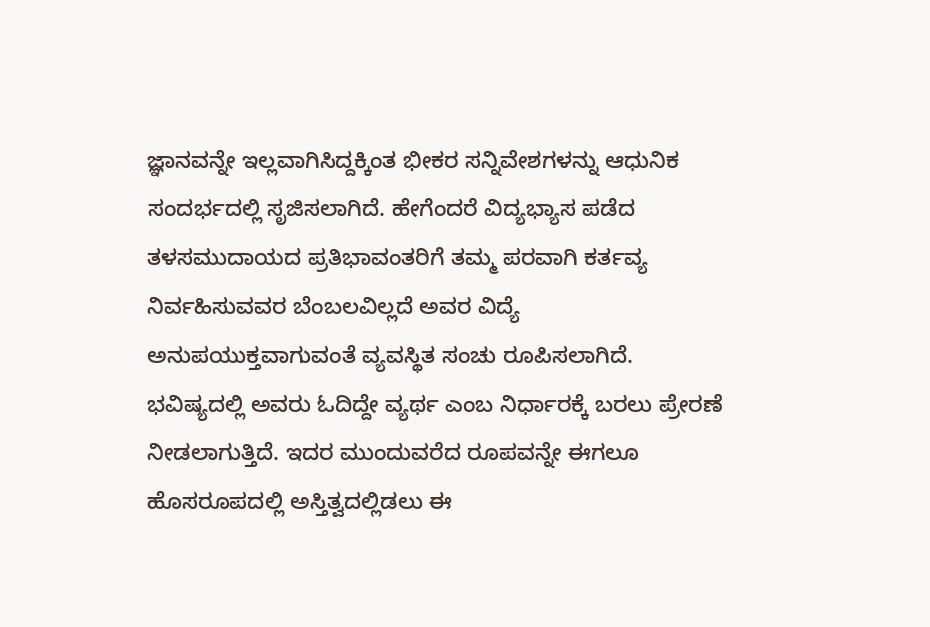ಜ್ಞಾನವನ್ನೇ ಇಲ್ಲವಾಗಿಸಿದ್ದಕ್ಕಿಂತ ಭೀಕರ ಸನ್ನಿವೇಶಗಳನ್ನು ಆಧುನಿಕ ಸಂದರ್ಭದಲ್ಲಿ ಸೃಜಿಸಲಾಗಿದೆ. ಹೇಗೆಂದರೆ ವಿದ್ಯಭ್ಯಾಸ ಪಡೆದ ತಳಸಮುದಾಯದ ಪ್ರತಿಭಾವಂತರಿಗೆ ತಮ್ಮ ಪರವಾಗಿ ಕರ್ತವ್ಯ ನಿರ್ವಹಿಸುವವರ ಬೆಂಬಲವಿಲ್ಲದೆ ಅವರ ವಿದ್ಯೆ ಅನುಪಯುಕ್ತವಾಗುವಂತೆ ವ್ಯವಸ್ಥಿತ ಸಂಚು ರೂಪಿಸಲಾಗಿದೆ. ಭವಿಷ್ಯದಲ್ಲಿ ಅವರು ಓದಿದ್ದೇ ವ್ಯರ್ಥ ಎಂಬ ನಿರ್ಧಾರಕ್ಕೆ ಬರಲು ಪ್ರೇರಣೆ ನೀಡಲಾಗುತ್ತಿದೆ. ಇದರ ಮುಂದುವರೆದ ರೂಪವನ್ನೇ ಈಗಲೂ ಹೊಸರೂಪದಲ್ಲಿ ಅಸ್ತಿತ್ವದಲ್ಲಿಡಲು ಈ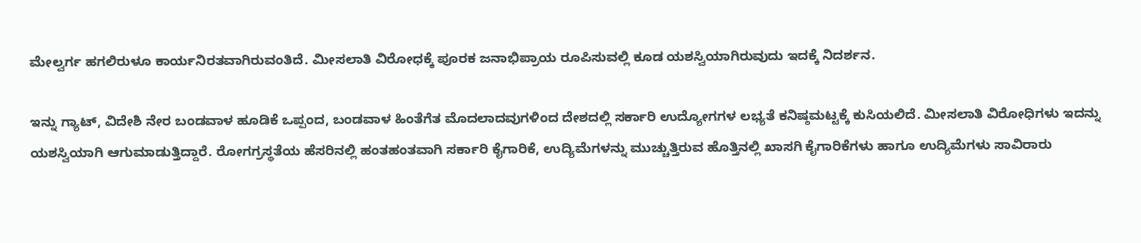ಮೇಲ್ವರ್ಗ ಹಗಲಿರುಳೂ ಕಾರ್ಯನಿರತವಾಗಿರುವಂತಿದೆ. ಮೀಸಲಾತಿ ವಿರೋಧಕ್ಕೆ ಪೂರಕ ಜನಾಭಿಪ್ರಾಯ ರೂಪಿಸುವಲ್ಲಿ ಕೂಡ ಯಶಸ್ವಿಯಾಗಿರುವುದು ಇದಕ್ಕೆ ನಿದರ್ಶನ.

ಇನ್ನು ಗ್ಯಾಟ್, ವಿದೇಶಿ ನೇರ ಬಂಡವಾಳ ಹೂಡಿಕೆ ಒಪ್ಪಂದ, ಬಂಡವಾಳ ಹಿಂತೆಗೆತ ಮೊದಲಾದವುಗಳಿಂದ ದೇಶದಲ್ಲಿ ಸರ್ಕಾರಿ ಉದ್ಯೋಗಗಳ ಲಭ್ಯತೆ ಕನಿಷ್ಠಮಟ್ಟಕ್ಕೆ ಕುಸಿಯಲಿದೆ. ಮೀಸಲಾತಿ ವಿರೋಧಿಗಳು ಇದನ್ನು ಯಶಸ್ವಿಯಾಗಿ ಆಗುಮಾಡುತ್ತಿದ್ದಾರೆ. ರೋಗಗ್ರಸ್ಥತೆಯ ಹೆಸರಿನಲ್ಲಿ ಹಂತಹಂತವಾಗಿ ಸರ್ಕಾರಿ ಕೈಗಾರಿಕೆ, ಉದ್ಯಿಮೆಗಳನ್ನು ಮುಚ್ಚುತ್ತಿರುವ ಹೊತ್ತಿನಲ್ಲಿ ಖಾಸಗಿ ಕೈಗಾರಿಕೆಗಳು ಹಾಗೂ ಉದ್ಯಿಮೆಗಳು ಸಾವಿರಾರು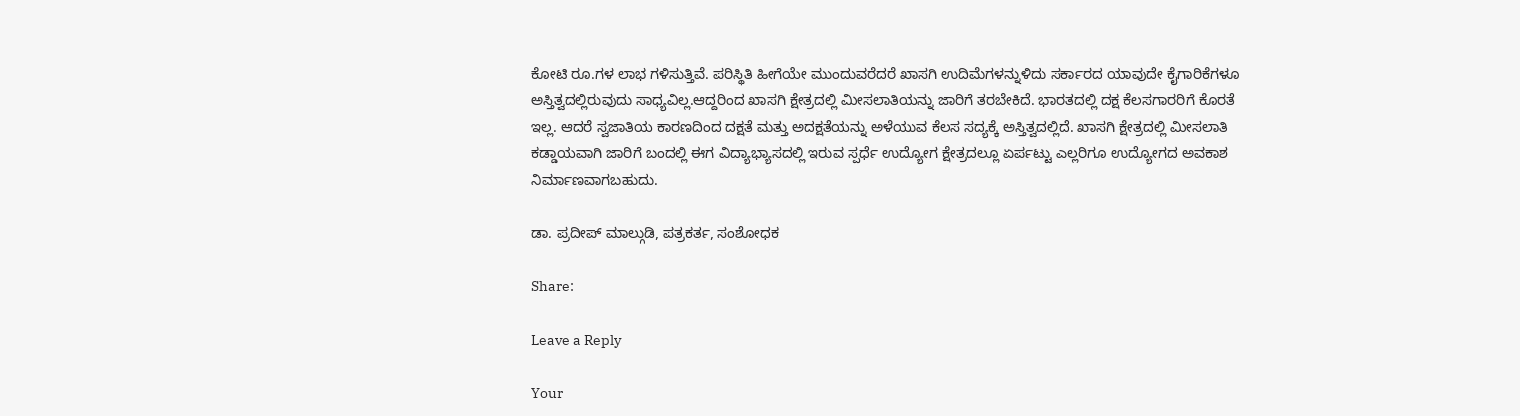ಕೋಟಿ ರೂ.ಗಳ ಲಾಭ ಗಳಿಸುತ್ತಿವೆ. ಪರಿಸ್ಥಿತಿ ಹೀಗೆಯೇ ಮುಂದುವರೆದರೆ ಖಾಸಗಿ ಉದಿಮೆಗಳನ್ನುಳಿದು ಸರ್ಕಾರದ ಯಾವುದೇ ಕೈಗಾರಿಕೆಗಳೂ ಅಸ್ತಿತ್ವದಲ್ಲಿರುವುದು ಸಾಧ್ಯವಿಲ್ಲ.ಆದ್ದರಿಂದ ಖಾಸಗಿ ಕ್ಷೇತ್ರದಲ್ಲಿ ಮೀಸಲಾತಿಯನ್ನು ಜಾರಿಗೆ ತರಬೇಕಿದೆ. ಭಾರತದಲ್ಲಿ ದಕ್ಷ ಕೆಲಸಗಾರರಿಗೆ ಕೊರತೆ ಇಲ್ಲ. ಆದರೆ ಸ್ವಜಾತಿಯ ಕಾರಣದಿಂದ ದಕ್ಷತೆ ಮತ್ತು ಅದಕ್ಷತೆಯನ್ನು ಅಳೆಯುವ ಕೆಲಸ ಸದ್ಯಕ್ಕೆ ಅಸ್ತಿತ್ವದಲ್ಲಿದೆ. ಖಾಸಗಿ ಕ್ಷೇತ್ರದಲ್ಲಿ ಮೀಸಲಾತಿ ಕಡ್ಡಾಯವಾಗಿ ಜಾರಿಗೆ ಬಂದಲ್ಲಿ ಈಗ ವಿದ್ಯಾಭ್ಯಾಸದಲ್ಲಿ ಇರುವ ಸ್ಪರ್ಧೆ ಉದ್ಯೋಗ ಕ್ಷೇತ್ರದಲ್ಲೂ ಏರ್ಪಟ್ಟು ಎಲ್ಲರಿಗೂ ಉದ್ಯೋಗದ ಅವಕಾಶ ನಿರ್ಮಾಣವಾಗಬಹುದು.

ಡಾ. ಪ್ರದೀಪ್ ಮಾಲ್ಗುಡಿ, ಪತ್ರಕರ್ತ, ಸಂಶೋಧಕ

Share:

Leave a Reply

Your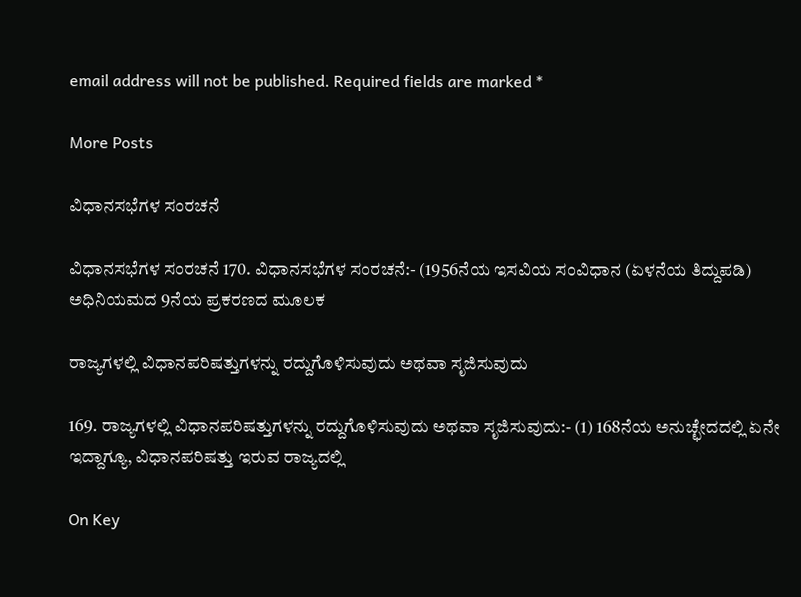email address will not be published. Required fields are marked *

More Posts

ವಿಧಾನಸಭೆಗಳ ಸಂರಚನೆ

ವಿಧಾನಸಭೆಗಳ ಸಂರಚನೆ 170. ವಿಧಾನಸಭೆಗಳ ಸಂರಚನೆ:- (1956ನೆಯ ಇಸವಿಯ ಸಂವಿಧಾನ (ಏಳನೆಯ ತಿದ್ದುಪಡಿ) ಅಧಿನಿಯಮದ 9ನೆಯ ಪ್ರಕರಣದ ಮೂಲಕ

ರಾಜ್ಯಗಳಲ್ಲಿ ವಿಧಾನಪರಿಷತ್ತುಗಳನ್ನು ರದ್ದುಗೊಳಿಸುವುದು ಅಥವಾ ಸೃಜಿಸುವುದು

169. ರಾಜ್ಯಗಳಲ್ಲಿ ವಿಧಾನಪರಿಷತ್ತುಗಳನ್ನು ರದ್ದುಗೊಳಿಸುವುದು ಅಥವಾ ಸೃಜಿಸುವುದು:- (1) 168ನೆಯ ಅನುಚ್ಛೇದದಲ್ಲಿ ಏನೇ ಇದ್ದಾಗ್ಯೂ, ವಿಧಾನಪರಿಷತ್ತು ಇರುವ ರಾಜ್ಯದಲ್ಲಿ

On Key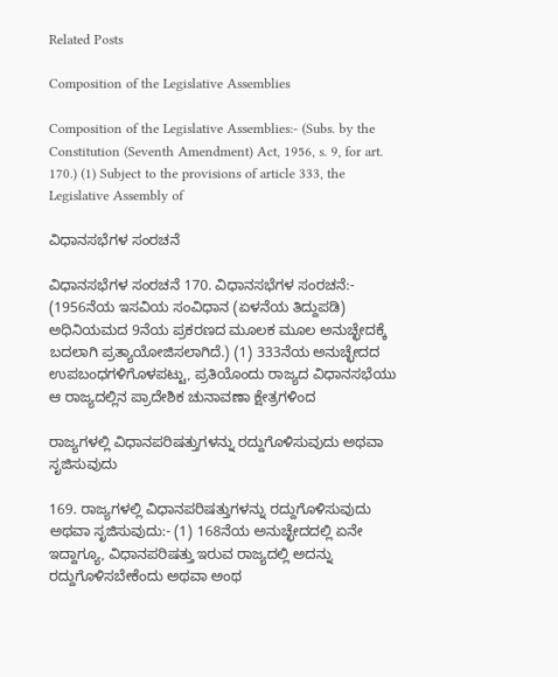Related Posts

Composition of the Legislative Assemblies

Composition of the Legislative Assemblies:- (Subs. by the Constitution (Seventh Amendment) Act, 1956, s. 9, for art. 170.) (1) Subject to the provisions of article 333, the Legislative Assembly of

ವಿಧಾನಸಭೆಗಳ ಸಂರಚನೆ

ವಿಧಾನಸಭೆಗಳ ಸಂರಚನೆ 170. ವಿಧಾನಸಭೆಗಳ ಸಂರಚನೆ:- (1956ನೆಯ ಇಸವಿಯ ಸಂವಿಧಾನ (ಏಳನೆಯ ತಿದ್ದುಪಡಿ) ಅಧಿನಿಯಮದ 9ನೆಯ ಪ್ರಕರಣದ ಮೂಲಕ ಮೂಲ ಅನುಚ್ಛೇದಕ್ಕೆ ಬದಲಾಗಿ ಪ್ರತ್ಯಾಯೋಜಿಸಲಾಗಿದೆ.) (1) 333ನೆಯ ಅನುಚ್ಛೇದದ ಉಪಬಂಧಗಳಿಗೊಳಪಟ್ಟು, ಪ್ರತಿಯೊಂದು ರಾಜ್ಯದ ವಿಧಾನಸಭೆಯು ಆ ರಾಜ್ಯದಲ್ಲಿನ ಪ್ರಾದೇಶಿಕ ಚುನಾವಣಾ ಕ್ಷೇತ್ರಗಳಿಂದ

ರಾಜ್ಯಗಳಲ್ಲಿ ವಿಧಾನಪರಿಷತ್ತುಗಳನ್ನು ರದ್ದುಗೊಳಿಸುವುದು ಅಥವಾ ಸೃಜಿಸುವುದು

169. ರಾಜ್ಯಗಳಲ್ಲಿ ವಿಧಾನಪರಿಷತ್ತುಗಳನ್ನು ರದ್ದುಗೊಳಿಸುವುದು ಅಥವಾ ಸೃಜಿಸುವುದು:- (1) 168ನೆಯ ಅನುಚ್ಛೇದದಲ್ಲಿ ಏನೇ ಇದ್ದಾಗ್ಯೂ, ವಿಧಾನಪರಿಷತ್ತು ಇರುವ ರಾಜ್ಯದಲ್ಲಿ ಅದನ್ನು ರದ್ದುಗೊಳಿಸಬೇಕೆಂದು ಅಥವಾ ಅಂಥ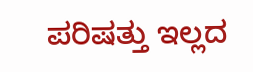ಪರಿಷತ್ತು ಇಲ್ಲದ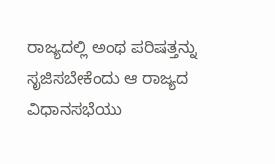ರಾಜ್ಯದಲ್ಲಿ ಅಂಥ ಪರಿಷತ್ತನ್ನು ಸೃಜಿಸಬೇಕೆಂದು ಆ ರಾಜ್ಯದ ವಿಧಾನಸಭೆಯು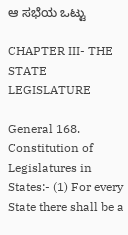ಆ ಸಭೆಯ ಒಟ್ಟು

CHAPTER III- THE STATE LEGISLATURE

General 168. Constitution of Legislatures in States:- (1) For every State there shall be a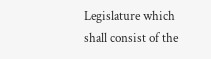Legislature which shall consist of the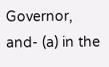Governor, and- (a) in the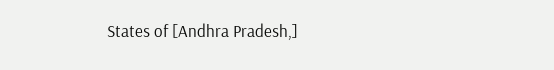States of [Andhra Pradesh,]